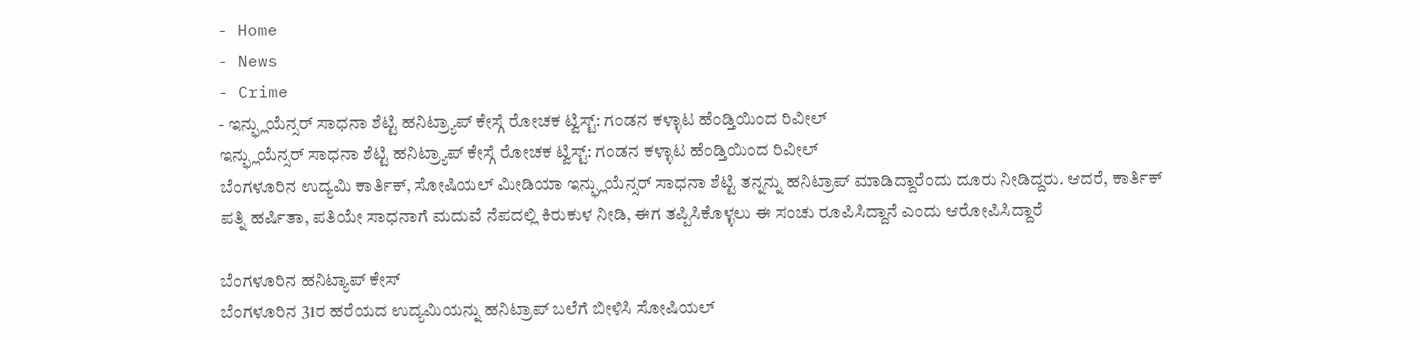- Home
- News
- Crime
- ಇನ್ಫ್ಲುಯೆನ್ಸರ್ ಸಾಧನಾ ಶೆಟ್ಟಿ ಹನಿಟ್ರ್ಯಾಪ್ ಕೇಸ್ಗೆ ರೋಚಕ ಟ್ವಿಸ್ಟ್: ಗಂಡನ ಕಳ್ಳಾಟ ಹೆಂಡ್ತಿಯಿಂದ ರಿವೀಲ್
ಇನ್ಫ್ಲುಯೆನ್ಸರ್ ಸಾಧನಾ ಶೆಟ್ಟಿ ಹನಿಟ್ರ್ಯಾಪ್ ಕೇಸ್ಗೆ ರೋಚಕ ಟ್ವಿಸ್ಟ್: ಗಂಡನ ಕಳ್ಳಾಟ ಹೆಂಡ್ತಿಯಿಂದ ರಿವೀಲ್
ಬೆಂಗಳೂರಿನ ಉದ್ಯಮಿ ಕಾರ್ತಿಕ್, ಸೋಷಿಯಲ್ ಮೀಡಿಯಾ ಇನ್ಫ್ಲುಯೆನ್ಸರ್ ಸಾಧನಾ ಶೆಟ್ಟಿ ತನ್ನನ್ನು ಹನಿಟ್ರಾಪ್ ಮಾಡಿದ್ದಾರೆಂದು ದೂರು ನೀಡಿದ್ದರು. ಆದರೆ, ಕಾರ್ತಿಕ್ ಪತ್ನಿ ಹರ್ಷಿತಾ, ಪತಿಯೇ ಸಾಧನಾಗೆ ಮದುವೆ ನೆಪದಲ್ಲಿ ಕಿರುಕುಳ ನೀಡಿ, ಈಗ ತಪ್ಪಿಸಿಕೊಳ್ಳಲು ಈ ಸಂಚು ರೂಪಿಸಿದ್ದಾನೆ ಎಂದು ಆರೋಪಿಸಿದ್ದಾರೆ

ಬೆಂಗಳೂರಿನ ಹನಿಟ್ಯಾಪ್ ಕೇಸ್
ಬೆಂಗಳೂರಿನ 31ರ ಹರೆಯದ ಉದ್ಯಮಿಯನ್ನು ಹನಿಟ್ರಾಪ್ ಬಲೆಗೆ ಬೀಳಿಸಿ ಸೋಷಿಯಲ್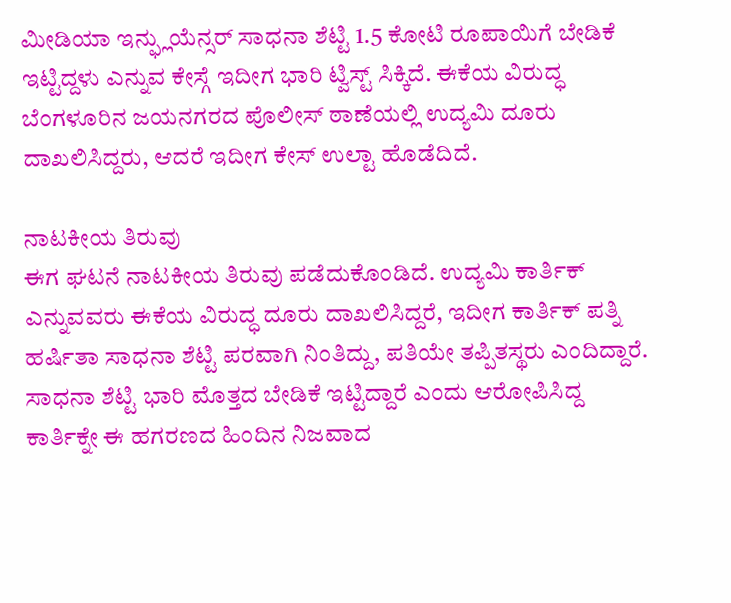ಮೀಡಿಯಾ ಇನ್ಫ್ಲುಯೆನ್ಸರ್ ಸಾಧನಾ ಶೆಟ್ಟಿ 1.5 ಕೋಟಿ ರೂಪಾಯಿಗೆ ಬೇಡಿಕೆ ಇಟ್ಟಿದ್ದಳು ಎನ್ನುವ ಕೇಸ್ಗೆ ಇದೀಗ ಭಾರಿ ಟ್ವಿಸ್ಟ್ ಸಿಕ್ಕಿದೆ. ಈಕೆಯ ವಿರುದ್ಧ ಬೆಂಗಳೂರಿನ ಜಯನಗರದ ಪೊಲೀಸ್ ಠಾಣೆಯಲ್ಲಿ ಉದ್ಯಮಿ ದೂರು ದಾಖಲಿಸಿದ್ದರು, ಆದರೆ ಇದೀಗ ಕೇಸ್ ಉಲ್ಟಾ ಹೊಡೆದಿದೆ.

ನಾಟಕೀಯ ತಿರುವು
ಈಗ ಘಟನೆ ನಾಟಕೀಯ ತಿರುವು ಪಡೆದುಕೊಂಡಿದೆ. ಉದ್ಯಮಿ ಕಾರ್ತಿಕ್ ಎನ್ನುವವರು ಈಕೆಯ ವಿರುದ್ಧ ದೂರು ದಾಖಲಿಸಿದ್ದರೆ, ಇದೀಗ ಕಾರ್ತಿಕ್ ಪತ್ನಿ ಹರ್ಷಿತಾ ಸಾಧನಾ ಶೆಟ್ಟಿ ಪರವಾಗಿ ನಿಂತಿದ್ದು, ಪತಿಯೇ ತಪ್ಪಿತಸ್ಥರು ಎಂದಿದ್ದಾರೆ. ಸಾಧನಾ ಶೆಟ್ಟಿ ಭಾರಿ ಮೊತ್ತದ ಬೇಡಿಕೆ ಇಟ್ಟಿದ್ದಾರೆ ಎಂದು ಆರೋಪಿಸಿದ್ದ ಕಾರ್ತಿಕ್ನೇ ಈ ಹಗರಣದ ಹಿಂದಿನ ನಿಜವಾದ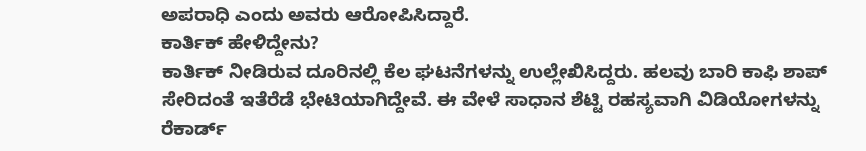ಅಪರಾಧಿ ಎಂದು ಅವರು ಆರೋಪಿಸಿದ್ದಾರೆ.
ಕಾರ್ತಿಕ್ ಹೇಳಿದ್ದೇನು?
ಕಾರ್ತಿಕ್ ನೀಡಿರುವ ದೂರಿನಲ್ಲಿ ಕೆಲ ಘಟನೆಗಳನ್ನು ಉಲ್ಲೇಖಿಸಿದ್ದರು. ಹಲವು ಬಾರಿ ಕಾಫಿ ಶಾಪ್ ಸೇರಿದಂತೆ ಇತೆರೆಡೆ ಭೇಟಿಯಾಗಿದ್ದೇವೆ. ಈ ವೇಳೆ ಸಾಧಾನ ಶೆಟ್ಟಿ ರಹಸ್ಯವಾಗಿ ವಿಡಿಯೋಗಳನ್ನು ರೆಕಾರ್ಡ್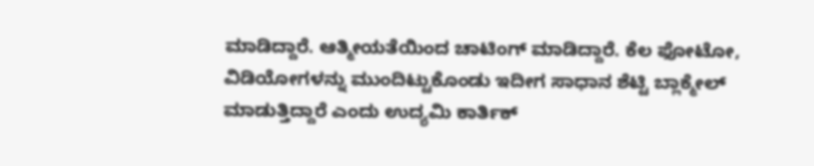ಮಾಡಿದ್ದಾರೆ. ಆತ್ಮೀಯತೆಯಿಂದ ಚಾಟಿಂಗ್ ಮಾಡಿದ್ದಾರೆ. ಕೆಲ ಫೋಟೋ, ವಿಡಿಯೋಗಳನ್ನು ಮುಂದಿಟ್ಟುಕೊಂಡು ಇದೀಗ ಸಾಧಾನ ಶೆಟ್ಟಿ ಬ್ಲಾಕ್ಮೇಲ್ ಮಾಡುತ್ತಿದ್ದಾರೆ ಎಂದು ಉದ್ಯಮಿ ಕಾರ್ತಿಕ್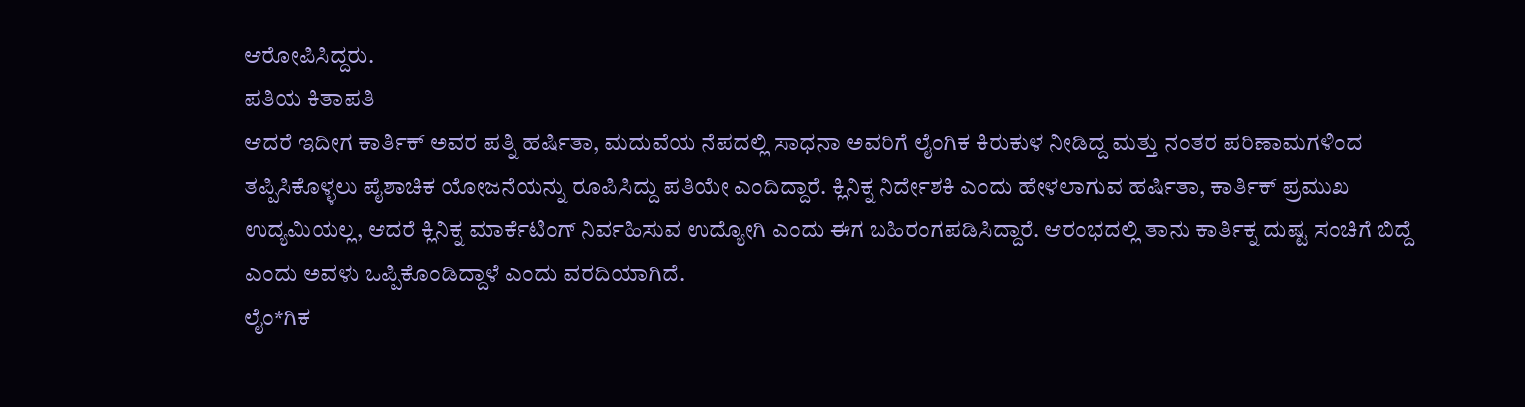ಆರೋಪಿಸಿದ್ದರು.
ಪತಿಯ ಕಿತಾಪತಿ
ಆದರೆ ಇದೀಗ ಕಾರ್ತಿಕ್ ಅವರ ಪತ್ನಿ ಹರ್ಷಿತಾ, ಮದುವೆಯ ನೆಪದಲ್ಲಿ ಸಾಧನಾ ಅವರಿಗೆ ಲೈಂಗಿಕ ಕಿರುಕುಳ ನೀಡಿದ್ದ ಮತ್ತು ನಂತರ ಪರಿಣಾಮಗಳಿಂದ ತಪ್ಪಿಸಿಕೊಳ್ಳಲು ಪೈಶಾಚಿಕ ಯೋಜನೆಯನ್ನು ರೂಪಿಸಿದ್ದು ಪತಿಯೇ ಎಂದಿದ್ದಾರೆ. ಕ್ಲಿನಿಕ್ನ ನಿರ್ದೇಶಕಿ ಎಂದು ಹೇಳಲಾಗುವ ಹರ್ಷಿತಾ, ಕಾರ್ತಿಕ್ ಪ್ರಮುಖ ಉದ್ಯಮಿಯಲ್ಲ, ಆದರೆ ಕ್ಲಿನಿಕ್ನ ಮಾರ್ಕೆಟಿಂಗ್ ನಿರ್ವಹಿಸುವ ಉದ್ಯೋಗಿ ಎಂದು ಈಗ ಬಹಿರಂಗಪಡಿಸಿದ್ದಾರೆ. ಆರಂಭದಲ್ಲಿ ತಾನು ಕಾರ್ತಿಕ್ನ ದುಷ್ಟ ಸಂಚಿಗೆ ಬಿದ್ದೆ ಎಂದು ಅವಳು ಒಪ್ಪಿಕೊಂಡಿದ್ದಾಳೆ ಎಂದು ವರದಿಯಾಗಿದೆ.
ಲೈಂ*ಗಿಕ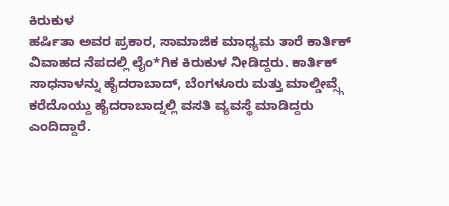ಕಿರುಕುಳ
ಹರ್ಷಿತಾ ಅವರ ಪ್ರಕಾರ, ಸಾಮಾಜಿಕ ಮಾಧ್ಯಮ ತಾರೆ ಕಾರ್ತಿಕ್ ವಿವಾಹದ ನೆಪದಲ್ಲಿ ಲೈಂ*ಗಿಕ ಕಿರುಕುಳ ನೀಡಿದ್ದರು. ಕಾರ್ತಿಕ್ ಸಾಧನಾಳನ್ನು ಹೈದರಾಬಾದ್, ಬೆಂಗಳೂರು ಮತ್ತು ಮಾಲ್ಡೀವ್ಸ್ಗೆ ಕರೆದೊಯ್ದು ಹೈದರಾಬಾದ್ನಲ್ಲಿ ವಸತಿ ವ್ಯವಸ್ಥೆ ಮಾಡಿದ್ದರು ಎಂದಿದ್ದಾರೆ.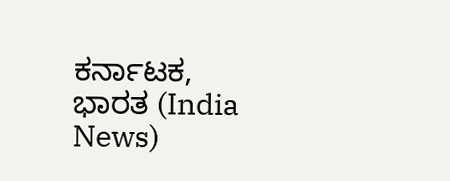ಕರ್ನಾಟಕ, ಭಾರತ (India News)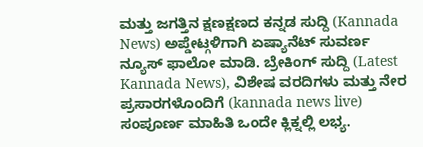ಮತ್ತು ಜಗತ್ತಿನ ಕ್ಷಣಕ್ಷಣದ ಕನ್ನಡ ಸುದ್ದಿ (Kannada News) ಅಪ್ಡೇಟ್ಗಳಿಗಾಗಿ ಏಷ್ಯಾನೆಟ್ ಸುವರ್ಣ ನ್ಯೂಸ್ ಫಾಲೋ ಮಾಡಿ. ಬ್ರೇಕಿಂಗ್ ಸುದ್ದಿ (Latest Kannada News), ವಿಶೇಷ ವರದಿಗಳು ಮತ್ತು ನೇರ ಪ್ರಸಾರಗಳೊಂದಿಗೆ (kannada news live) ಸಂಪೂರ್ಣ ಮಾಹಿತಿ ಒಂದೇ ಕ್ಲಿಕ್ನಲ್ಲಿ ಲಭ್ಯ.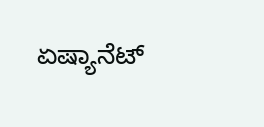ಏಷ್ಯಾನೆಟ್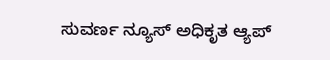ಸುವರ್ಣ ನ್ಯೂಸ್ ಅಧಿಕೃತ ಆ್ಯಪ್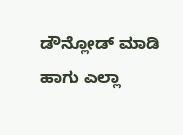ಡೌನ್ಲೋಡ್ ಮಾಡಿ ಹಾಗು ಎಲ್ಲಾ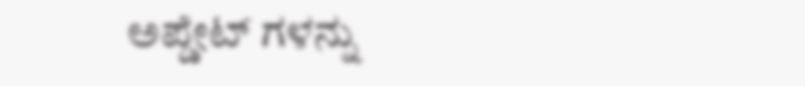ಅಪ್ಡೇಟ್ ಗಳನ್ನು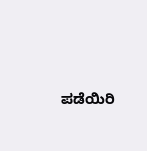ಪಡೆಯಿರಿ